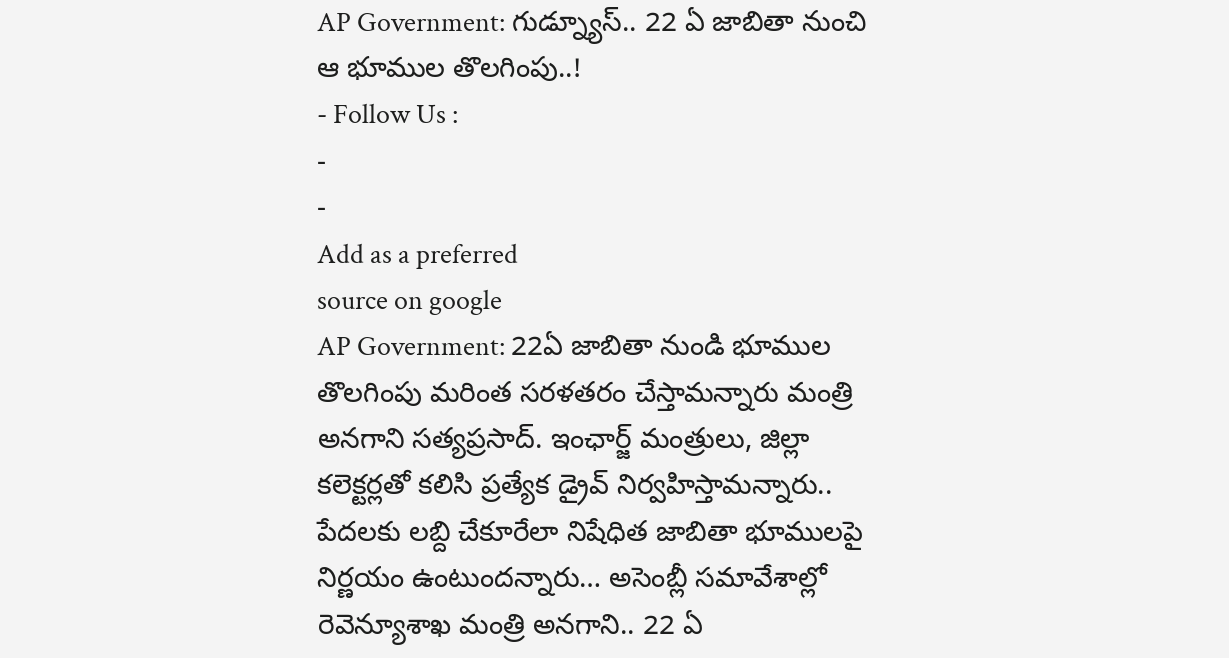AP Government: గుడ్న్యూస్.. 22 ఏ జాబితా నుంచి ఆ భూముల తొలగింపు..!
- Follow Us :
-
-
Add as a preferred
source on google
AP Government: 22ఏ జాబితా నుండి భూముల తొలగింపు మరింత సరళతరం చేస్తామన్నారు మంత్రి అనగాని సత్యప్రసాద్. ఇంఛార్జ్ మంత్రులు, జిల్లా కలెక్టర్లతో కలిసి ప్రత్యేక డ్రైవ్ నిర్వహిస్తామన్నారు.. పేదలకు లబ్ది చేకూరేలా నిషేధిత జాబితా భూములపై నిర్ణయం ఉంటుందన్నారు… అసెంబ్లీ సమావేశాల్లో రెవెన్యూశాఖ మంత్రి అనగాని.. 22 ఏ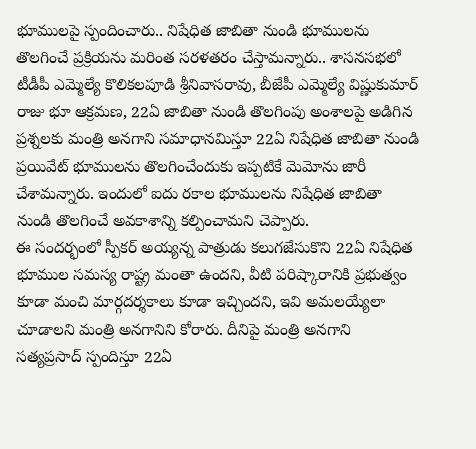భూములపై స్పందించారు.. నిషేధిత జాబితా నుండి భూములను తొలగించే ప్రక్రియను మరింత సరళతరం చేస్తామన్నారు.. శాసనసభలో టీడీపీ ఎమ్మెల్యే కొలికలపూడి శ్రీనివాసరావు, బీజేపీ ఎమ్మెల్యే విష్ణుకుమార్ రాజు భూ ఆక్రమణ, 22ఏ జాబితా నుండి తొలగింపు అంశాలపై అడిగిన ప్రశ్నలకు మంత్రి అనగాని సమాధానమిస్తూ 22ఏ నిషేధిత జాబితా నుండి ప్రయివేట్ భూములను తొలగించేందుకు ఇప్పటికే మెమోను జారీ చేశామన్నారు. ఇందులో ఐదు రకాల భూములను నిషేధిత జాబితా నుండి తొలగించే అవకాశాన్ని కల్పించామని చెప్పారు.
ఈ సందర్భంలో స్పీకర్ అయ్యన్న పాత్రుడు కలుగజేసుకొని 22ఏ నిషేధిత భూముల సమస్య రాష్ట్ర మంతా ఉందని, వీటి పరిష్కారానికి ప్రభుత్వం కూడా మంచి మార్గదర్శకాలు కూడా ఇచ్చిందని, ఇవి అమలయ్యేలా చూడాలని మంత్రి అనగానిని కోరారు. దీనిపై మంత్రి అనగాని సత్యప్రసాద్ స్పందిస్తూ 22ఏ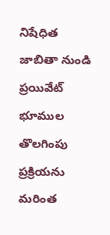నిషేధిత జాబితా నుండి ప్రయివేట్ భూముల తొలగింపు ప్రక్రియను మరింత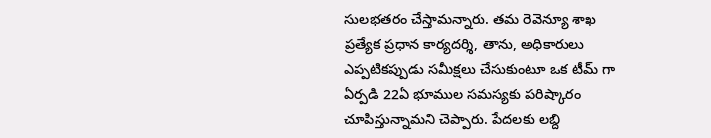సులభతరం చేస్తామన్నారు. తమ రెవెన్యూ శాఖ ప్రత్యేక ప్రధాన కార్యదర్శి, తాను, అధికారులు ఎప్పటికప్పుడు సమీక్షలు చేసుకుంటూ ఒక టీమ్ గా ఏర్పడి 22ఏ భూముల సమస్యకు పరిష్కారం చూపిస్తున్నామని చెప్పారు. పేదలకు లబ్ది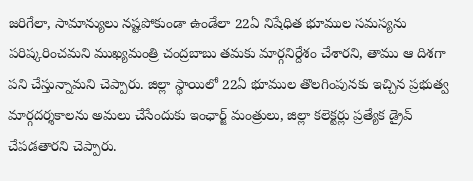జరిగేలా, సామాన్యులు నష్టపోకుండా ఉండేలా 22ఏ నిషేధిత భూముల సమస్యను పరిష్కరించమని ముఖ్యమంత్రి చంద్రబాబు తమకు మార్గనిర్దేశం చేశారని, తాము ఆ దిశగా పని చేస్తున్నామని చెప్పారు. జిల్లా స్థాయిలో 22ఏ భూముల తొలగింపునకు ఇచ్చిన ప్రభుత్వ మార్గదర్శకాలను అమలు చేసేందుకు ఇంఛార్జ్ మంత్రులు, జిల్లా కలెక్టర్లు ప్రత్యేక డ్రైవ్ చేపడతారని చెప్పారు.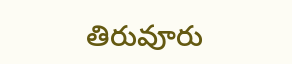తిరువూరు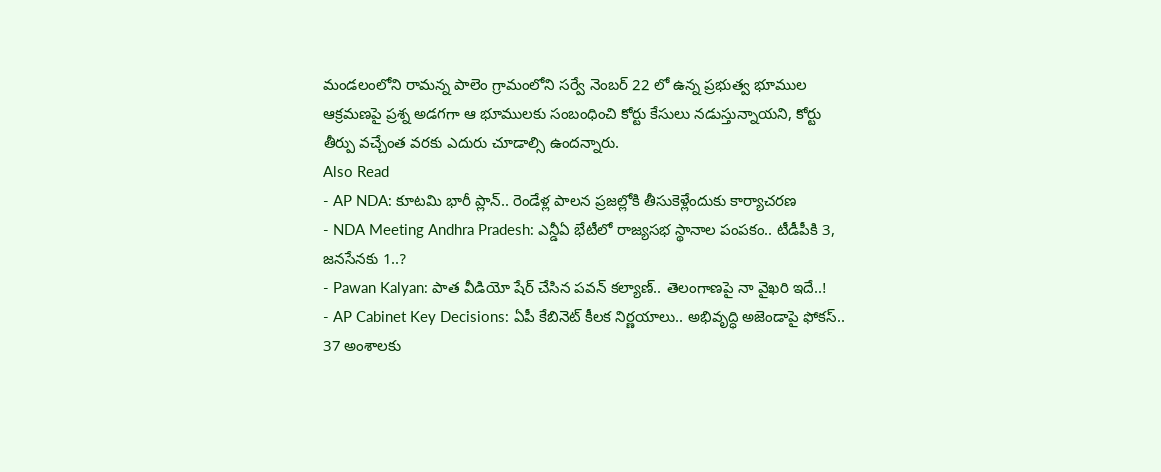మండలంలోని రామన్న పాలెం గ్రామంలోని సర్వే నెంబర్ 22 లో ఉన్న ప్రభుత్వ భూముల ఆక్రమణపై ప్రశ్న అడగగా ఆ భూములకు సంబంధించి కోర్టు కేసులు నడుస్తున్నాయని, కోర్టు తీర్పు వచ్చేంత వరకు ఎదురు చూడాల్సి ఉందన్నారు.
Also Read
- AP NDA: కూటమి భారీ ప్లాన్.. రెండేళ్ల పాలన ప్రజల్లోకి తీసుకెళ్లేందుకు కార్యాచరణ
- NDA Meeting Andhra Pradesh: ఎన్డీఏ భేటీలో రాజ్యసభ స్థానాల పంపకం.. టీడీపీకి 3, జనసేనకు 1..?
- Pawan Kalyan: పాత వీడియో షేర్ చేసిన పవన్ కల్యాణ్.. తెలంగాణపై నా వైఖరి ఇదే..!
- AP Cabinet Key Decisions: ఏపీ కేబినెట్ కీలక నిర్ణయాలు.. అభివృద్ధి అజెండాపై ఫోకస్.. 37 అంశాలకు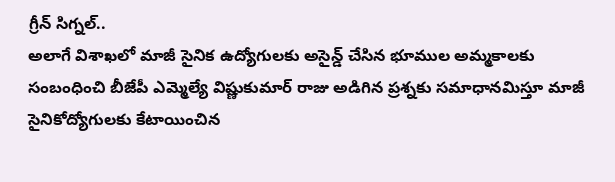గ్రీన్ సిగ్నల్..
అలాగే విశాఖలో మాజీ సైనిక ఉద్యోగులకు అసైన్డ్ చేసిన భూముల అమ్మకాలకు సంబంధించి బీజేపీ ఎమ్మెల్యే విష్ణుకుమార్ రాజు అడిగిన ప్రశ్నకు సమాధానమిస్తూ మాజీ సైనికోద్యోగులకు కేటాయించిన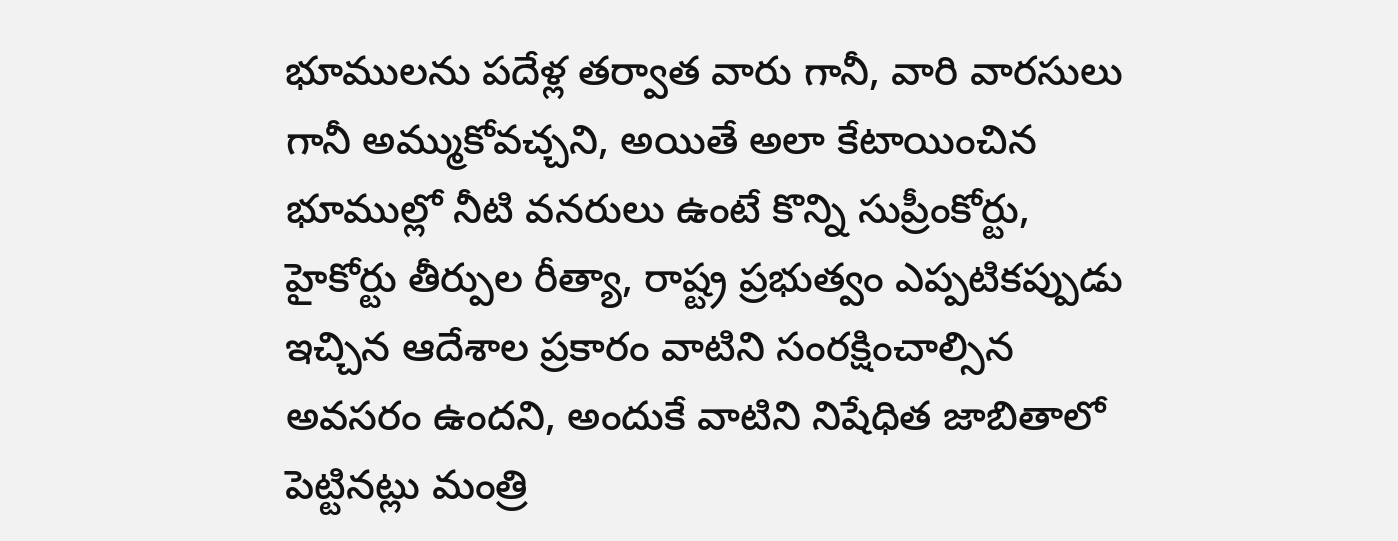భూములను పదేళ్ల తర్వాత వారు గానీ, వారి వారసులు గానీ అమ్ముకోవచ్చని, అయితే అలా కేటాయించిన భూముల్లో నీటి వనరులు ఉంటే కొన్ని సుప్రీంకోర్టు, హైకోర్టు తీర్పుల రీత్యా, రాష్ట్ర ప్రభుత్వం ఎప్పటికప్పుడు ఇచ్చిన ఆదేశాల ప్రకారం వాటిని సంరక్షించాల్సిన అవసరం ఉందని, అందుకే వాటిని నిషేధిత జాబితాలో పెట్టినట్లు మంత్రి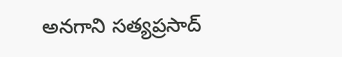అనగాని సత్యప్రసాద్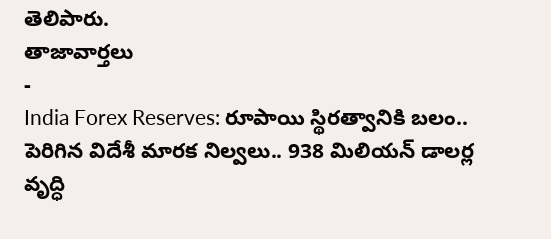తెలిపారు.
తాజావార్తలు
-
India Forex Reserves: రూపాయి స్థిరత్వానికి బలం.. పెరిగిన విదేశీ మారక నిల్వలు.. 938 మిలియన్ డాలర్ల వృద్ధి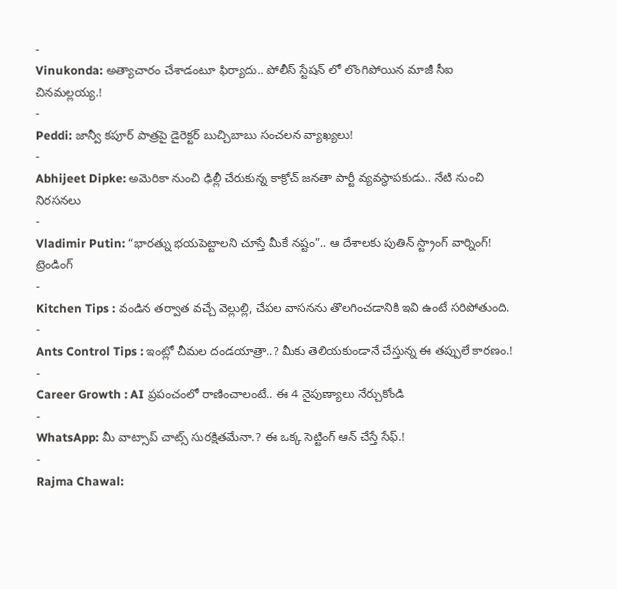-
Vinukonda: అత్యాచారం చేశాడంటూ ఫిర్యాదు.. పోలీస్ స్టేషన్ లో లొంగిపోయిన మాజీ సీఐ చినమల్లయ్య.!
-
Peddi: జాన్వీ కపూర్ పాత్రపై డైరెక్టర్ బుచ్చిబాబు సంచలన వ్యాఖ్యలు!
-
Abhijeet Dipke: అమెరికా నుంచి ఢిల్లీ చేరుకున్న కాక్రోచ్ జనతా పార్టీ వ్యవస్థాపకుడు.. నేటి నుంచి నిరసనలు
-
Vladimir Putin: “భారత్ను భయపెట్టాలని చూస్తే మీకే నష్టం”.. ఆ దేశాలకు పుతిన్ స్ట్రాంగ్ వార్నింగ్!
ట్రెండింగ్
-
Kitchen Tips : వండిన తర్వాత వచ్చే వెల్లుల్లి, చేపల వాసనను తొలగించడానికి ఇవి ఉంటే సరిపోతుంది.
-
Ants Control Tips : ఇంట్లో చీమల దండయాత్రా..? మీకు తెలియకుండానే చేస్తున్న ఈ తప్పులే కారణం.!
-
Career Growth : AI ప్రపంచంలో రాణించాలంటే.. ఈ 4 నైపుణ్యాలు నేర్చుకోండి
-
WhatsApp: మీ వాట్సాప్ చాట్స్ సురక్షితమేనా.? ఈ ఒక్క సెట్టింగ్ ఆన్ చేస్తే సేఫ్.!
-
Rajma Chawal: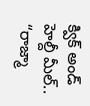క్విక్ అండ్ హెల్దీ మీల్.. “రాజ్మా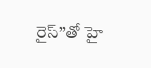రైస్”తో హై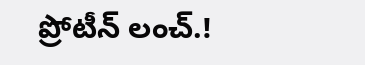ప్రోటీన్ లంచ్.!